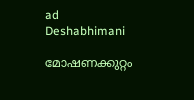ad
Deshabhimani

മോഷണക്കുറ്റം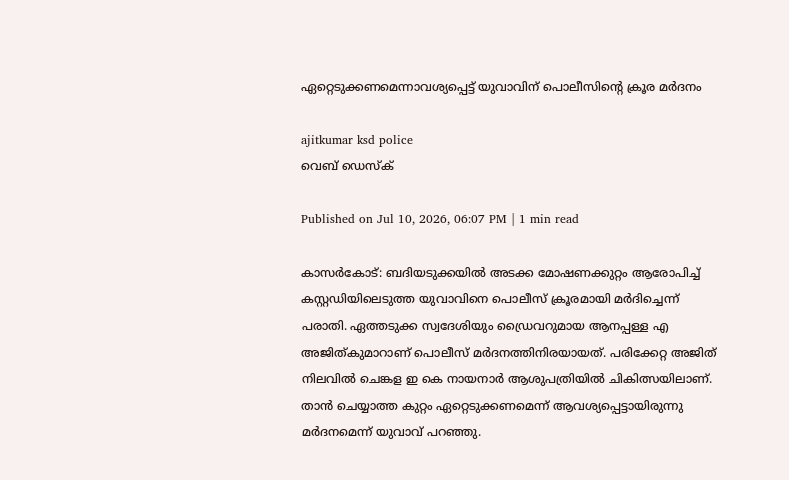ഏറ്റെടുക്കണമെന്നാവശ്യപ്പെട്ട്‌ യുവാവിന്‌ പൊലീസിന്റെ ക്രൂര മർദനം

ajitkumar ksd police
വെബ് ഡെസ്ക്

Published on Jul 10, 2026, 06:07 PM | 1 min read

കാസർകോട്‌: ബദിയടുക്കയിൽ അടക്ക മോഷണക്കുറ്റം ആരോപിച്ച്‌ കസ്റ്റഡിയിലെടുത്ത യുവാവിനെ പൊലീസ്‌ ക്രൂരമായി മർദിച്ചെന്ന്‌ പരാതി. ഏത്തടുക്ക സ്വദേശിയും ഡ്രൈവറുമായ ആനപ്പള്ള എ അജിത്കുമാറാണ് പൊലീസ് മർദനത്തിനിരയായത്. പരിക്കേറ്റ അജിത് നിലവിൽ ചെങ്കള ഇ കെ നായനാർ ആശുപത്രിയിൽ ചികിത്സയിലാണ്‌. താൻ ചെയ്യാത്ത കുറ്റം ഏറ്റെടുക്കണമെന്ന്‌ ആവശ്യപ്പെട്ടായിരുന്നു മർദനമെന്ന് യുവാവ് പറഞ്ഞു.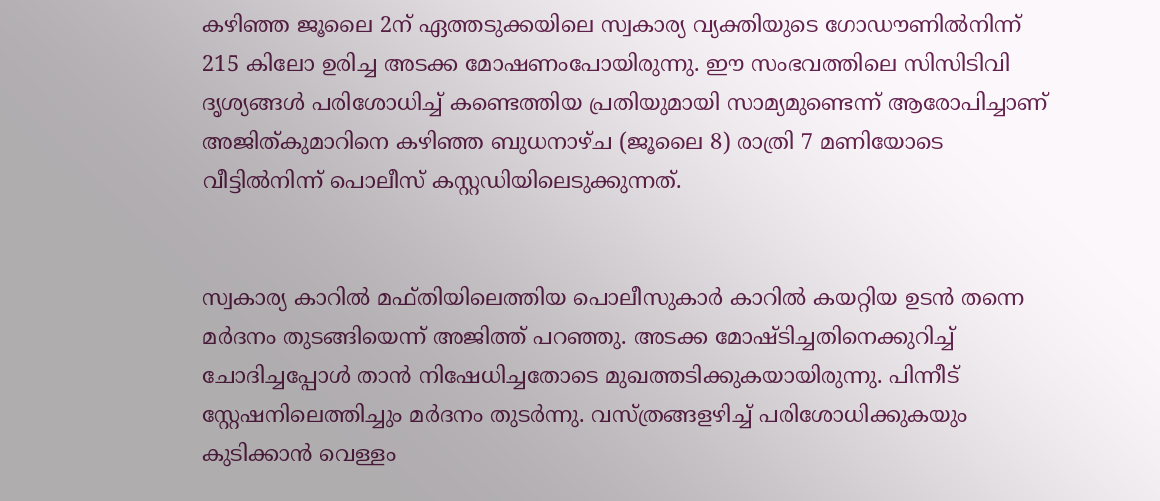കഴിഞ്ഞ ജൂലൈ 2ന് ഏത്തടുക്കയിലെ സ്വകാര്യ വ്യക്തിയുടെ ഗോഡൗണിൽനിന്ന് 215 കിലോ ഉരിച്ച അടക്ക മോഷണംപോയിരുന്നു. ഈ സംഭവത്തിലെ സിസിടിവി ദൃശ്യങ്ങൾ പരിശോധിച്ച്‌ കണ്ടെത്തിയ പ്രതിയുമായി സാമ്യമുണ്ടെന്ന് ആരോപിച്ചാണ് അജിത്കുമാറിനെ കഴിഞ്ഞ ബുധനാഴ്ച (ജൂലൈ 8) രാത്രി 7 മണിയോടെ വീട്ടിൽനിന്ന്‌ പൊലീസ്‌ കസ്റ്റഡിയിലെടുക്കുന്നത്‌.


സ്വകാര്യ കാറിൽ മഫ്തിയിലെത്തിയ പൊലീസുകാർ കാറിൽ കയറ്റിയ ഉടൻ തന്നെ മർദനം തുടങ്ങിയെന്ന് അജിത്ത് പറഞ്ഞു. അടക്ക മോഷ്ടിച്ചതിനെക്കുറിച്ച് ചോദിച്ചപ്പോൾ താൻ നിഷേധിച്ചതോടെ മുഖത്തടിക്കുകയായിരുന്നു. പിന്നീട് സ്റ്റേഷനിലെത്തിച്ചും മർദനം തുടർന്നു. വസ്ത്രങ്ങളഴിച്ച് പരിശോധിക്കുകയും കുടിക്കാൻ വെള്ളം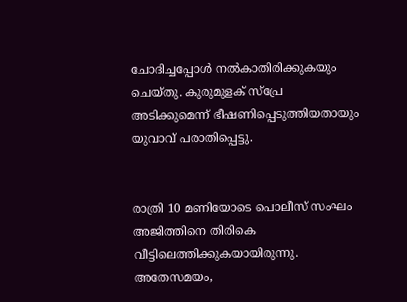ചോദിച്ചപ്പോൾ നൽകാതിരിക്കുകയും ചെയ്തു. കുരുമുളക് സ്പ്രേ അടിക്കുമെന്ന് ഭീഷണിപ്പെടുത്തിയതായും യുവാവ് പരാതിപ്പെട്ടു.


രാത്രി 10 മണിയോടെ പൊലീസ് സംഘം അജിത്തിനെ തിരികെ വീട്ടിലെത്തിക്കുകയായിരുന്നു. അതേസമയം,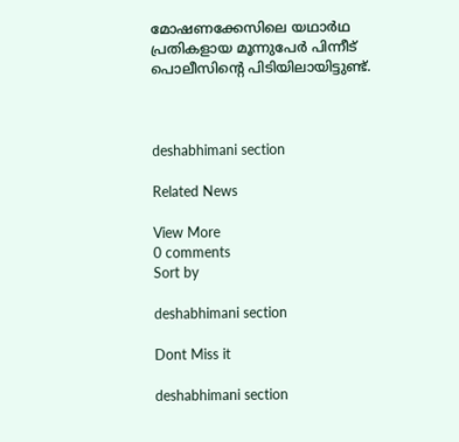മോഷണക്കേസിലെ യഥാർഥ പ്രതികളായ മൂന്നുപേർ പിന്നീട്‌ പൊലീസിന്റെ പിടിയിലായിട്ടുണ്ട്.



deshabhimani section

Related News

View More
0 comments
Sort by

deshabhimani section

Dont Miss it

deshabhimani section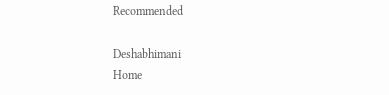Recommended

Deshabhimani
Home